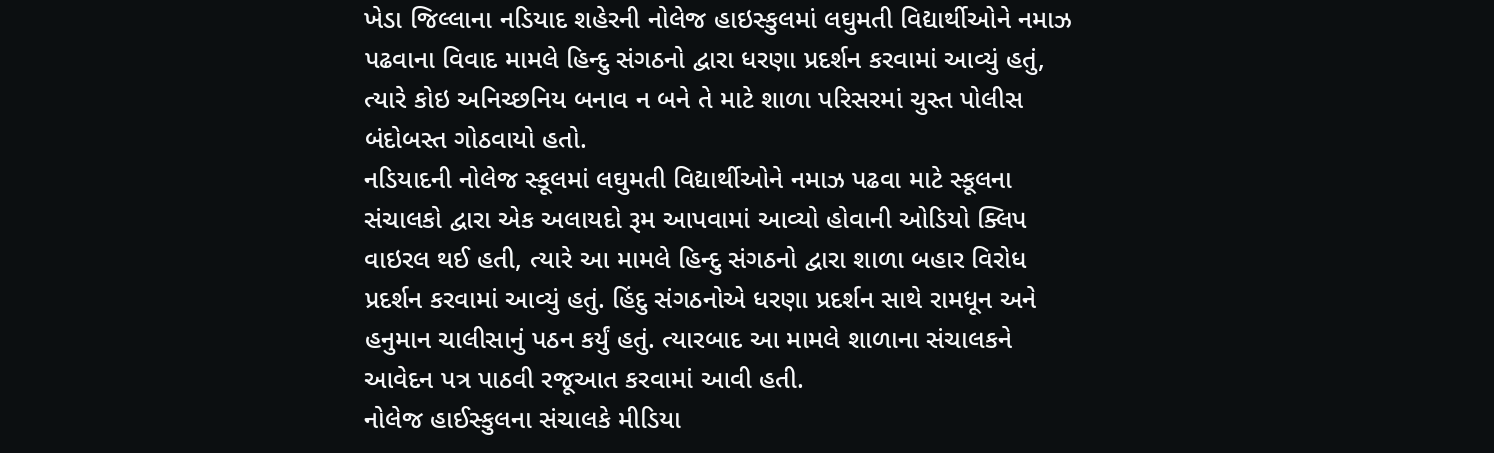ખેડા જિલ્લાના નડિયાદ શહેરની નોલેજ હાઇસ્કુલમાં લઘુમતી વિદ્યાર્થીઓને નમાઝ પઢવાના વિવાદ મામલે હિન્દુ સંગઠનો દ્વારા ધરણા પ્રદર્શન કરવામાં આવ્યું હતું, ત્યારે કોઇ અનિચ્છનિય બનાવ ન બને તે માટે શાળા પરિસરમાં ચુસ્ત પોલીસ બંદોબસ્ત ગોઠવાયો હતો.
નડિયાદની નોલેજ સ્કૂલમાં લઘુમતી વિદ્યાર્થીઓને નમાઝ પઢવા માટે સ્કૂલના સંચાલકો દ્વારા એક અલાયદો રૂમ આપવામાં આવ્યો હોવાની ઓડિયો ક્લિપ વાઇરલ થઈ હતી, ત્યારે આ મામલે હિન્દુ સંગઠનો દ્વારા શાળા બહાર વિરોધ પ્રદર્શન કરવામાં આવ્યું હતું. હિંદુ સંગઠનોએ ધરણા પ્રદર્શન સાથે રામધૂન અને હનુમાન ચાલીસાનું પઠન કર્યું હતું. ત્યારબાદ આ મામલે શાળાના સંચાલકને આવેદન પત્ર પાઠવી રજૂઆત કરવામાં આવી હતી.
નોલેજ હાઈસ્કુલના સંચાલકે મીડિયા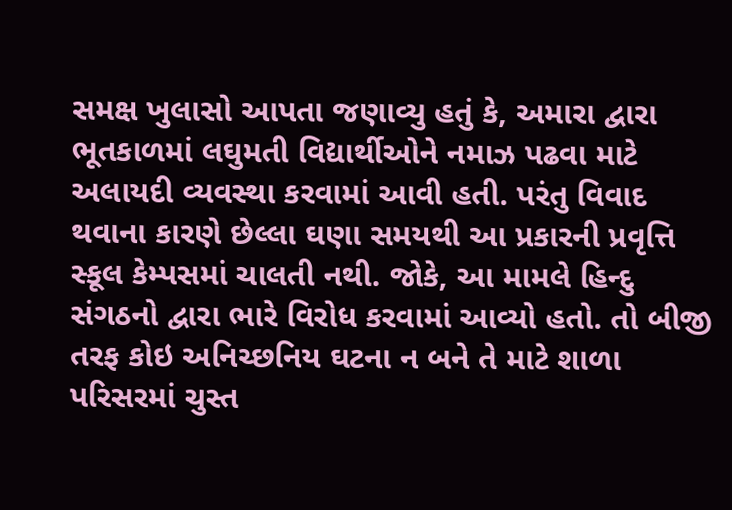સમક્ષ ખુલાસો આપતા જણાવ્યુ હતું કે, અમારા દ્વારા ભૂતકાળમાં લઘુમતી વિદ્યાર્થીઓને નમાઝ પઢવા માટે અલાયદી વ્યવસ્થા કરવામાં આવી હતી. પરંતુ વિવાદ થવાના કારણે છેલ્લા ઘણા સમયથી આ પ્રકારની પ્રવૃત્તિ સ્કૂલ કેમ્પસમાં ચાલતી નથી. જોકે, આ મામલે હિન્દુ સંગઠનો દ્વારા ભારે વિરોધ કરવામાં આવ્યો હતો. તો બીજી તરફ કોઇ અનિચ્છનિય ઘટના ન બને તે માટે શાળા પરિસરમાં ચુસ્ત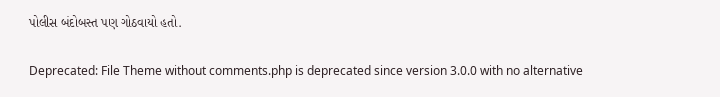પોલીસ બંદોબસ્ત પણ ગોઠવાયો હતો.

Deprecated: File Theme without comments.php is deprecated since version 3.0.0 with no alternative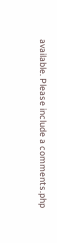available. Please include a comments.php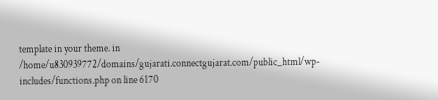template in your theme. in /home/u830939772/domains/gujarati.connectgujarat.com/public_html/wp-includes/functions.php on line 6170